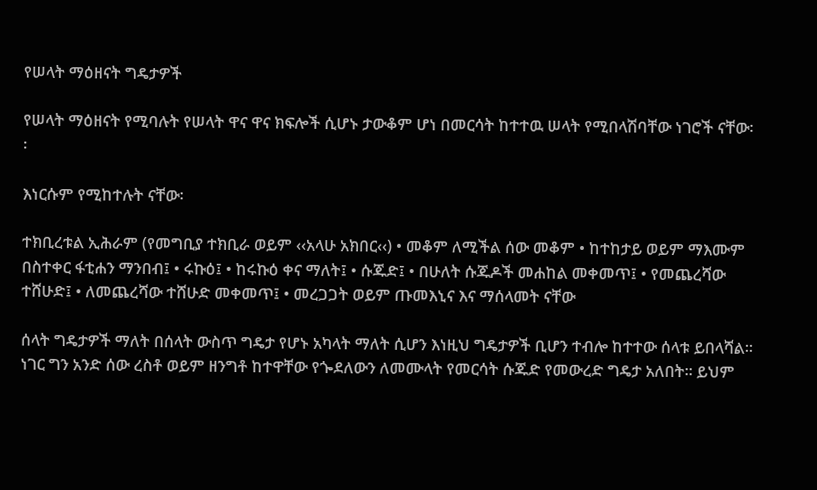የሠላት ማዕዘናት ግዴታዎች

የሠላት ማዕዘናት የሚባሉት የሠላት ዋና ዋና ክፍሎች ሲሆኑ ታውቆም ሆነ በመርሳት ከተተዉ ሠላት የሚበላሽባቸው ነገሮች ናቸው፡፡

እነርሱም የሚከተሉት ናቸው፡

ተክቢረቱል ኢሕራም (የመግቢያ ተክቢራ ወይም ‹‹አላሁ አክበር‹‹) • መቆም ለሚችል ሰው መቆም • ከተከታይ ወይም ማእሙም በስተቀር ፋቲሐን ማንበብ፤ • ሩኩዕ፤ • ከሩኩዕ ቀና ማለት፤ • ሱጁድ፤ • በሁለት ሱጁዶች መሐከል መቀመጥ፤ • የመጨረሻው ተሸሁድ፤ • ለመጨረሻው ተሸሁድ መቀመጥ፤ • መረጋጋት ወይም ጡመእኒና እና ማሰላመት ናቸው

ሰላት ግዴታዎች ማለት በሰላት ውስጥ ግዴታ የሆኑ አካላት ማለት ሲሆን እነዚህ ግዴታዎች ቢሆን ተብሎ ከተተው ሰላቱ ይበላሻል። ነገር ግን አንድ ሰው ረስቶ ወይም ዘንግቶ ከተዋቸው የጐደለውን ለመሙላት የመርሳት ሱጁድ የመውረድ ግዴታ አለበት። ይህም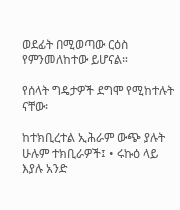ወደፊት በሚወጣው ርዕስ የምንመለከተው ይሆናል።

የሰላት ግዴታዎች ደግሞ የሚከተሉት ናቸው፡

ከተክቢረተል ኢሕራም ውጭ ያሉት ሁሉም ተክቢራዎች፤ • ሩኩዕ ላይ እያሉ አንድ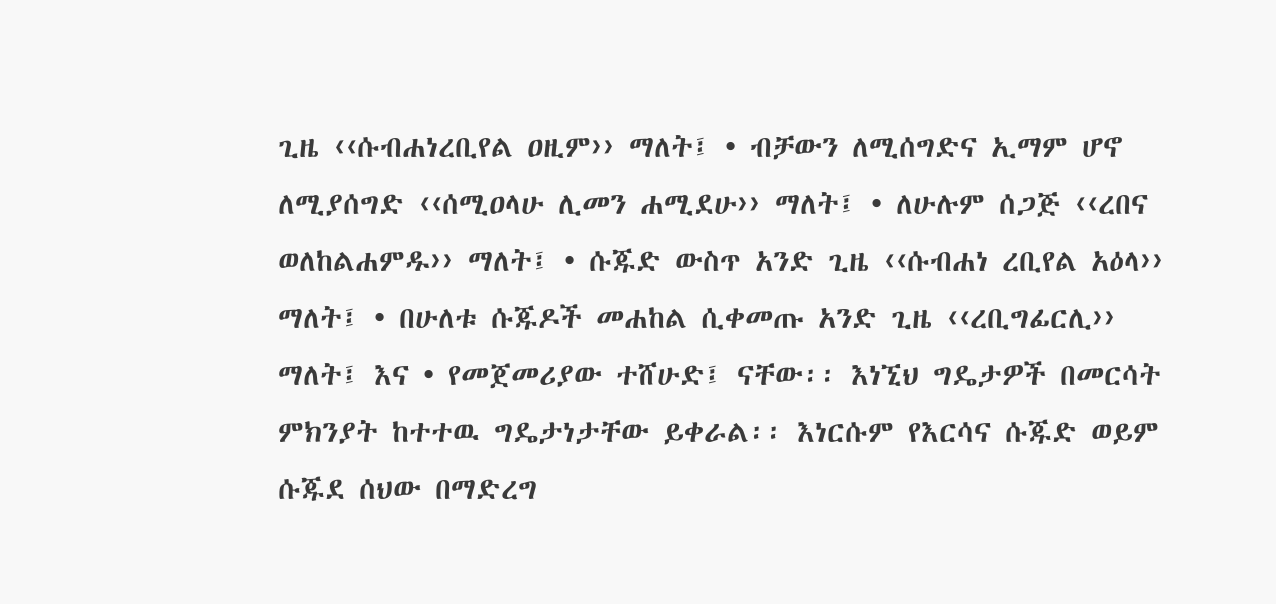ጊዜ ‹‹ሱብሐነረቢየል ዐዚም›› ማለት፤ • ብቻውን ለሚሰግድና ኢማም ሆኖ ለሚያሰግድ ‹‹ሰሚዐላሁ ሊመን ሐሚደሁ›› ማለት፤ • ለሁሉም ሰጋጅ ‹‹ረበና ወለከልሐምዱ›› ማለት፤ • ሱጁድ ውስጥ አንድ ጊዜ ‹‹ሱብሐነ ረቢየል አዕላ›› ማለት፤ • በሁለቱ ሱጁዶች መሐከል ሲቀመጡ አንድ ጊዜ ‹‹ረቢግፊርሊ›› ማለት፤ እና • የመጀመሪያው ተሸሁድ፤ ናቸው፡፡ እነኚህ ግዴታዎች በመርሳት ምክንያት ከተተዉ ግዴታነታቸው ይቀራል፡፡ እነርሱም የእርሳና ሱጁድ ወይም ሱጁደ ሰህው በማድረግ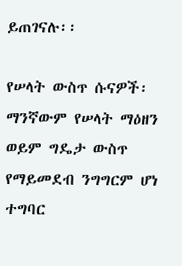ይጠገናሉ፡፡

የሠላት ውስጥ ሱናዎች፡ ማንኛውም የሠላት ማዕዘን ወይም ግዴታ ውስጥ የማይመደብ ንግግርም ሆነ ተግባር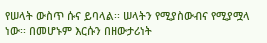የሠላት ውስጥ ሱና ይባላል፡፡ ሠላትን የሚያስውብና የሚያሟላ ነው፡፡ በመሆኑም እርሱን በዘውታሪነት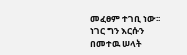መፈፀም ተገቢ ነው፡፡ ነገር ግን እርሱን በመተዉ ሠላት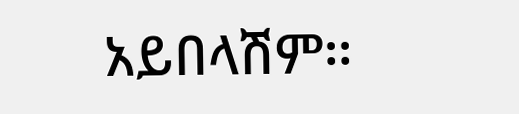አይበላሽም፡፡